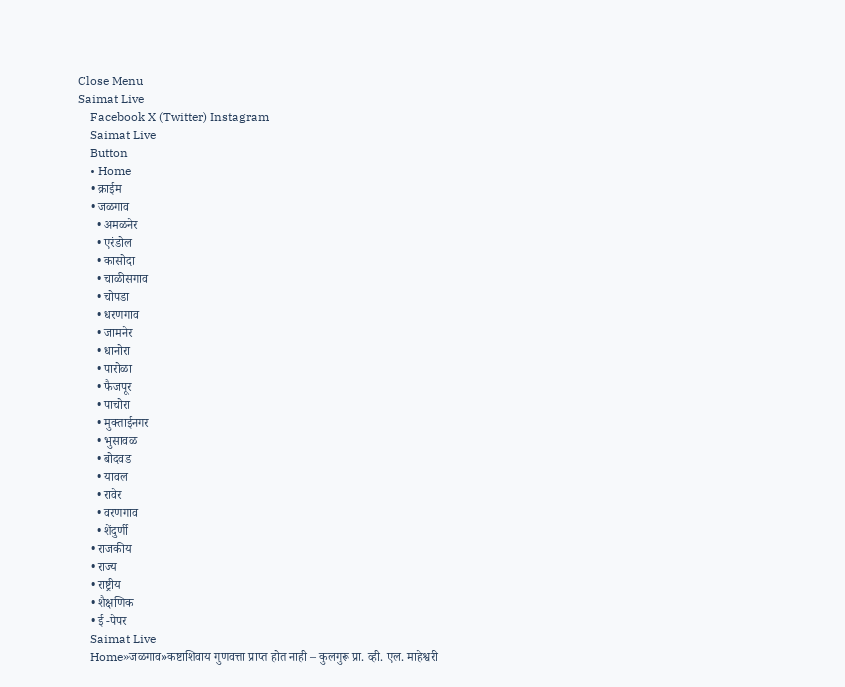Close Menu
Saimat Live
    Facebook X (Twitter) Instagram
    Saimat Live
    Button
    • Home
    • क्राईम
    • जळगाव
      • अमळनेर
      • एरंडोल
      • कासोदा
      • चाळीसगाव
      • चोपडा
      • धरणगाव
      • जामनेर
      • धानोरा
      • पारोळा
      • फैजपूर
      • पाचोरा
      • मुक्ताईनगर
      • भुसावळ
      • बोदवड
      • यावल
      • रावेर
      • वरणगाव
      • शेंदुर्णी
    • राजकीय
    • राज्य
    • राष्ट्रीय
    • शैक्षणिक
    • ई -पेपर
    Saimat Live
    Home»जळगाव»कष्टाशिवाय गुणवत्ता प्राप्त होत नाही – कुलगुरू प्रा. व्ही. एल. माहेश्वरी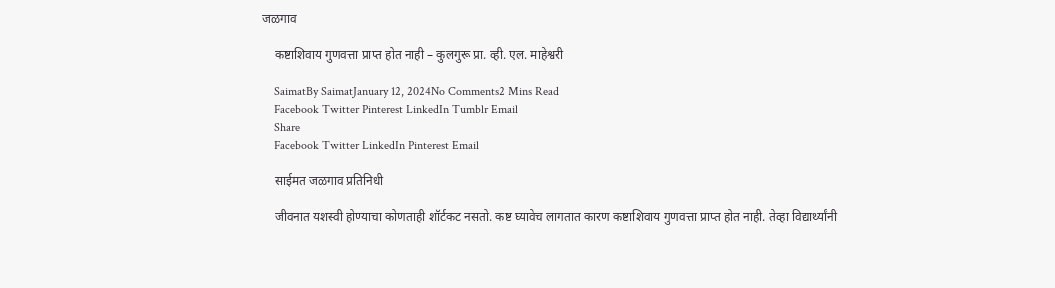जळगाव

    कष्टाशिवाय गुणवत्ता प्राप्त होत नाही – कुलगुरू प्रा. व्ही. एल. माहेश्वरी

    SaimatBy SaimatJanuary 12, 2024No Comments2 Mins Read
    Facebook Twitter Pinterest LinkedIn Tumblr Email
    Share
    Facebook Twitter LinkedIn Pinterest Email

    साईमत जळगाव प्रतिनिधी

    जीवनात यशस्वी होण्याचा कोणताही शॉर्टकट नसतो. कष्ट घ्यावेच लागतात कारण कष्टाशिवाय गुणवत्ता प्राप्त होत नाही. तेव्हा विद्यार्थ्यांनी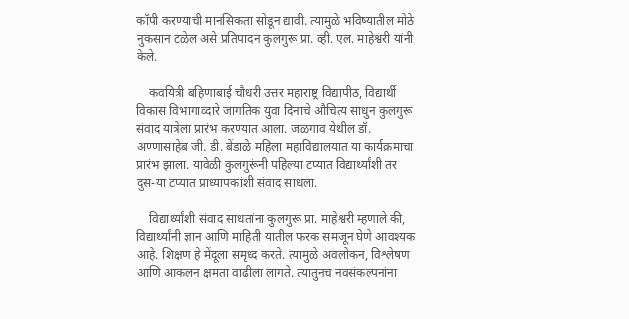कॉपी करण्याची मानसिकता सोडून द्यावी. त्यामुळे भविष्यातील मोठे नुकसान टळेल असे प्रतिपादन कुलगुरू प्रा. व्ही. एल. माहेश्वरी यांनी केले.

    कवयित्री बहिणाबाई चौधरी उत्तर महाराष्ट्र विद्यापीठ, विद्यार्थी विकास विभागाव्दारे जागतिक युवा दिनाचे औचित्य साधुन कुलगुरू संवाद यात्रेला प्रारंभ करण्यात आला. जळगाव येथील डॉ. अण्णासाहेब जी. डी. बेंडाळे महिला महाविद्यालयात या कार्यक्रमाचा प्रारंभ झाला. यावेळी कुलगुरूंनी पहिल्या टप्यात विद्यार्थ्यांशी तर दुस-या टप्यात प्राध्यापकांशी संवाद साधला.

    विद्यार्थ्यांशी संवाद साधतांना कुलगुरू प्रा. माहेश्वरी म्हणाले की, विद्यार्थ्यांनी ज्ञान आणि माहिती यातील फरक समजून घेणे आवश्यक आहे. शिक्षण हे मेंदूला समृध्द करते. त्यामुळे अवलोकन, विश्लेषण आणि आकलन क्षमता वाढीला लागते. त्यातुनच नवसंकल्पनांना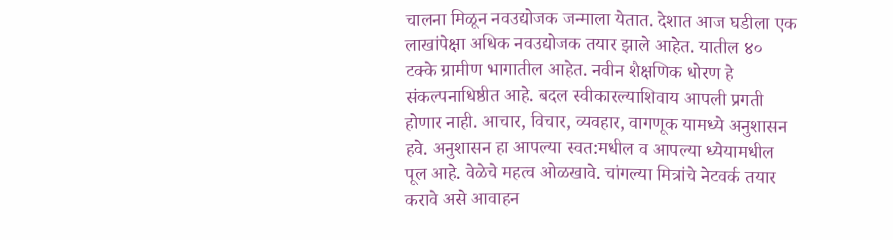चालना मिळून नवउद्योजक जन्माला येतात. देशात आज घडीला एक लाखांपेक्षा अधिक नवउद्योजक तयार झाले आहेत. यातील ४० टक्के ग्रामीण भागातील आहेत. नवीन शैक्षणिक धोरण हे संकल्पनाधिष्ठीत आहे. बदल स्वीकारल्याशिवाय आपली प्रगती होणार नाही. आचार, विचार, व्यवहार, वागणूक यामध्ये अनुशासन हवे. अनुशासन हा आपल्या स्वत:मधील व आपल्या ध्येयामधील पूल आहे. वेळेचे महत्व ओळखावे. चांगल्या मित्रांचे नेटवर्क तयार करावे असे आवाहन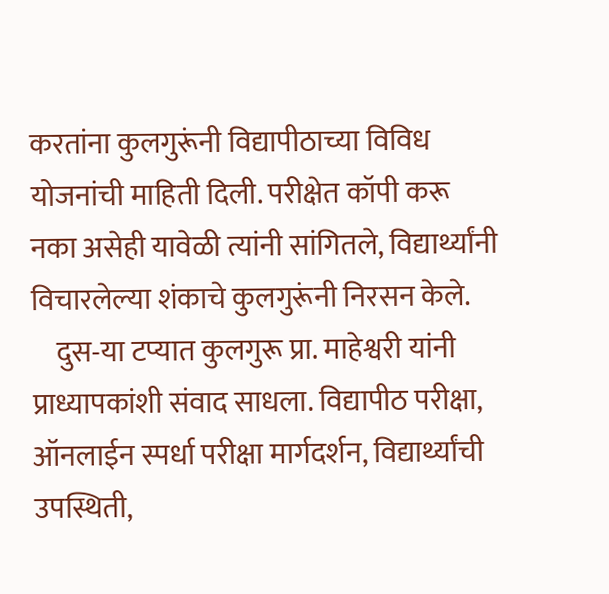करतांना कुलगुरूंनी विद्यापीठाच्या विविध योजनांची माहिती दिली. परीक्षेत कॉपी करू नका असेही यावेळी त्यांनी सांगितले, विद्यार्थ्यांनी विचारलेल्या शंकाचे कुलगुरूंनी निरसन केले.
    दुस-या टप्यात कुलगुरू प्रा. माहेश्वरी यांनी प्राध्यापकांशी संवाद साधला. विद्यापीठ परीक्षा, ऑनलाईन स्पर्धा परीक्षा मार्गदर्शन, विद्यार्थ्यांची उपस्थिती,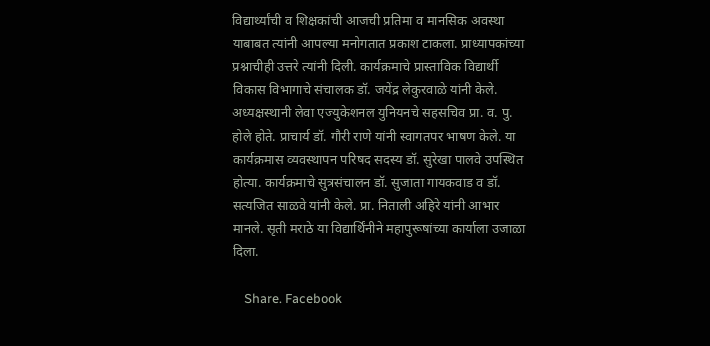विद्यार्थ्यांची व शिक्षकांची आजची प्रतिमा व मानसिक अवस्था याबाबत त्यांनी आपल्या मनोगतात प्रकाश टाकला. प्राध्यापकांच्या प्रश्नाचीही उत्तरे त्यांनी दिली. कार्यक्रमाचे प्रास्ताविक विद्यार्थी विकास विभागाचे संचालक डॉ. जयेंद्र लेकुरवाळे यांनी केले. अध्यक्षस्थानी लेवा एज्युकेशनल युनियनचे सहसचिव प्रा. व. पु. होले होते. प्राचार्य डॉ. गौरी राणे यांनी स्वागतपर भाषण केले. या कार्यक्रमास व्यवस्थापन परिषद सदस्य डॉ. सुरेखा पालवे उपस्थित होत्या. कार्यक्रमाचे सुत्रसंचालन डॉ. सुजाता गायकवाड व डॉ. सत्यजित साळवे यांनी केले. प्रा. निताली अहिरे यांनी आभार मानले. सृती मराठे या विद्यार्थिंनीने महापुरूषांच्या कार्याला उजाळा दिला.

    Share. Facebook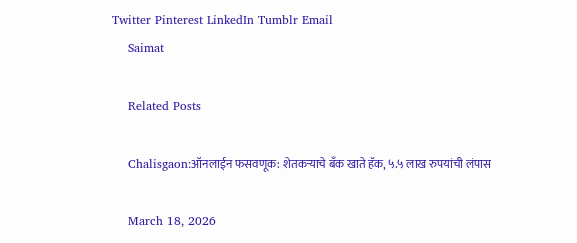Twitter Pinterest LinkedIn Tumblr Email
    Saimat

    Related Posts

    Chalisgaon:ऑनलाईन फसवणूक: शेतकऱ्याचे बँक खाते हॅक, ५.५ लाख रुपयांची लंपास

    March 18, 2026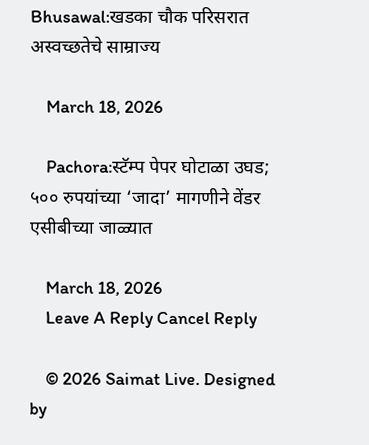Bhusawal:खडका चौक परिसरात अस्वच्छतेचे साम्राज्य

    March 18, 2026

    Pachora:स्टॅम्प पेपर घोटाळा उघड; ५०० रुपयांच्या ‘जादा’ मागणीने वेंडर एसीबीच्या जाळ्यात

    March 18, 2026
    Leave A Reply Cancel Reply

    © 2026 Saimat Live. Designed by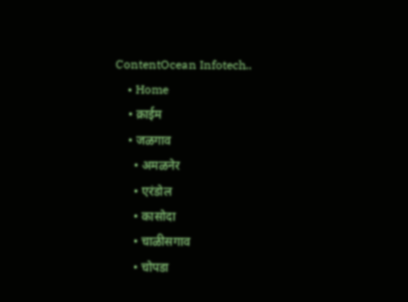ContentOcean Infotech..
    • Home
    • क्राईम
    • जळगाव
      • अमळनेर
      • एरंडोल
      • कासोदा
      • चाळीसगाव
      • चोपडा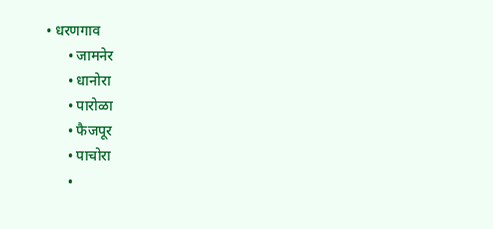• धरणगाव
      • जामनेर
      • धानोरा
      • पारोळा
      • फैजपूर
      • पाचोरा
      •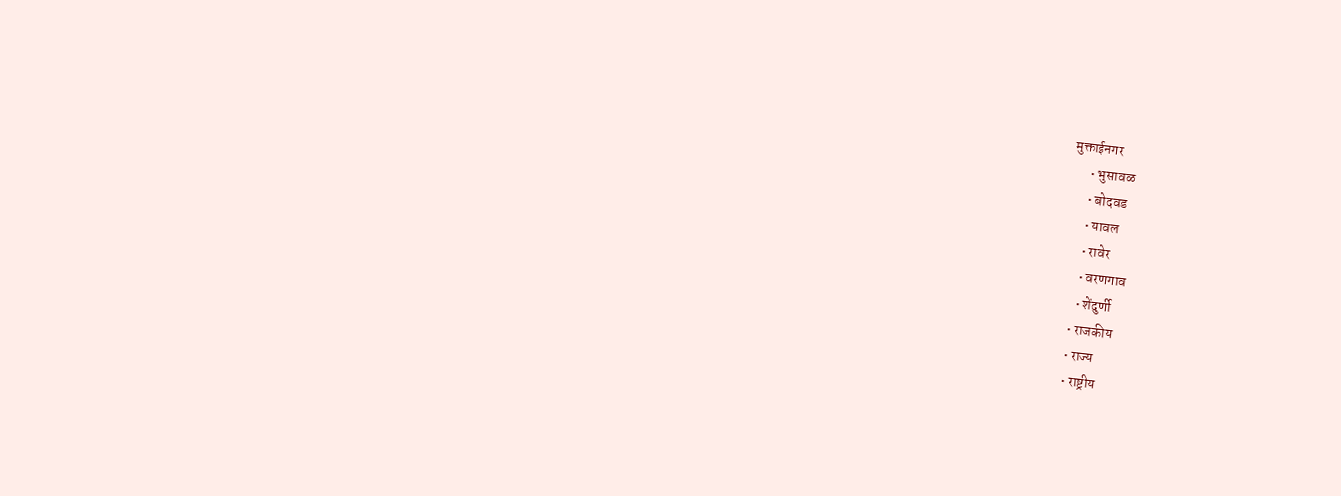मुक्ताईनगर
      • भुसावळ
      • बोदवड
      • यावल
      • रावेर
      • वरणगाव
      • शेंदुर्णी
    • राजकीय
    • राज्य
    • राष्ट्रीय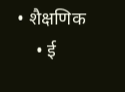• शैक्षणिक
    • ई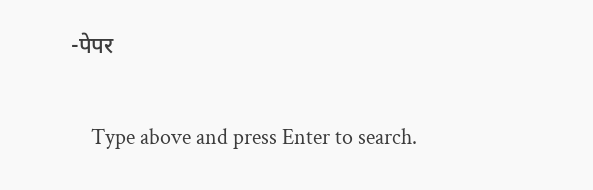-पेपर

    Type above and press Enter to search.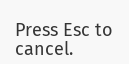Press Esc to cancel.